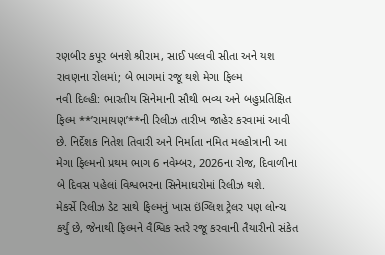રણબીર કપૂર બનશે શ્રીરામ, સાઈ પલ્લવી સીતા અને યશ રાવણના રોલમાં; બે ભાગમાં રજૂ થશે મેગા ફિલ્મ
નવી દિલ્હી: ભારતીય સિનેમાની સૌથી ભવ્ય અને બહુપ્રતિક્ષિત ફિલ્મ **’રામાયણ’**ની રિલીઝ તારીખ જાહેર કરવામાં આવી છે. નિર્દેશક નિતેશ તિવારી અને નિર્માતા નમિત મલ્હોત્રાની આ મેગા ફિલ્મનો પ્રથમ ભાગ 6 નવેમ્બર, 2026ના રોજ, દિવાળીના બે દિવસ પહેલાં વિશ્વભરના સિનેમાઘરોમાં રિલીઝ થશે.
મેકર્સે રિલીઝ ડેટ સાથે ફિલ્મનું ખાસ ઇંગ્લિશ ટ્રેલર પણ લોન્ચ કર્યું છે, જેનાથી ફિલ્મને વૈશ્વિક સ્તરે રજૂ કરવાની તૈયારીનો સંકેત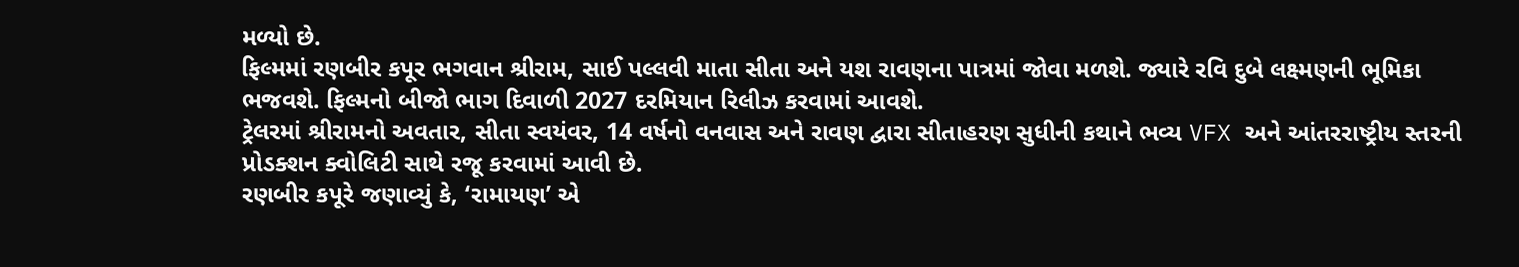મળ્યો છે.
ફિલ્મમાં રણબીર કપૂર ભગવાન શ્રીરામ, સાઈ પલ્લવી માતા સીતા અને યશ રાવણના પાત્રમાં જોવા મળશે. જ્યારે રવિ દુબે લક્ષ્મણની ભૂમિકા ભજવશે. ફિલ્મનો બીજો ભાગ દિવાળી 2027 દરમિયાન રિલીઝ કરવામાં આવશે.
ટ્રેલરમાં શ્રીરામનો અવતાર, સીતા સ્વયંવર, 14 વર્ષનો વનવાસ અને રાવણ દ્વારા સીતાહરણ સુધીની કથાને ભવ્ય VFX અને આંતરરાષ્ટ્રીય સ્તરની પ્રોડક્શન ક્વોલિટી સાથે રજૂ કરવામાં આવી છે.
રણબીર કપૂરે જણાવ્યું કે, ‘રામાયણ’ એ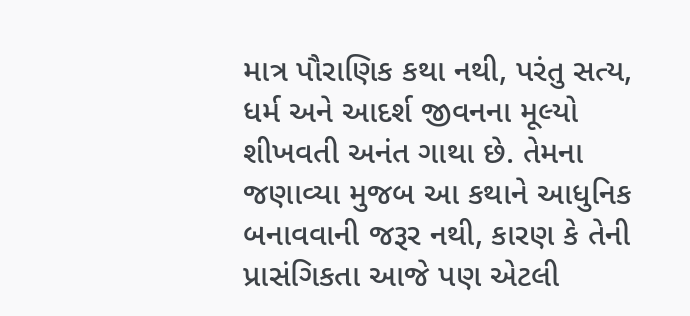માત્ર પૌરાણિક કથા નથી, પરંતુ સત્ય, ધર્મ અને આદર્શ જીવનના મૂલ્યો શીખવતી અનંત ગાથા છે. તેમના જણાવ્યા મુજબ આ કથાને આધુનિક બનાવવાની જરૂર નથી, કારણ કે તેની પ્રાસંગિકતા આજે પણ એટલી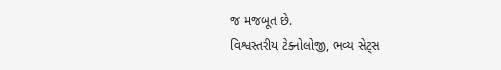જ મજબૂત છે.
વિશ્વસ્તરીય ટેક્નોલોજી, ભવ્ય સેટ્સ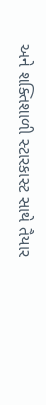અને શક્તિશાળી સ્ટારકાસ્ટ સાથે તૈયાર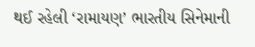થઈ રહેલી ‘રામાયણ’ ભારતીય સિનેમાની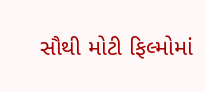સૌથી મોટી ફિલ્મોમાં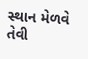સ્થાન મેળવે તેવી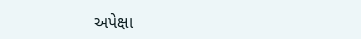અપેક્ષા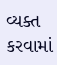વ્યક્ત કરવામાં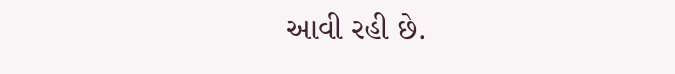આવી રહી છે.